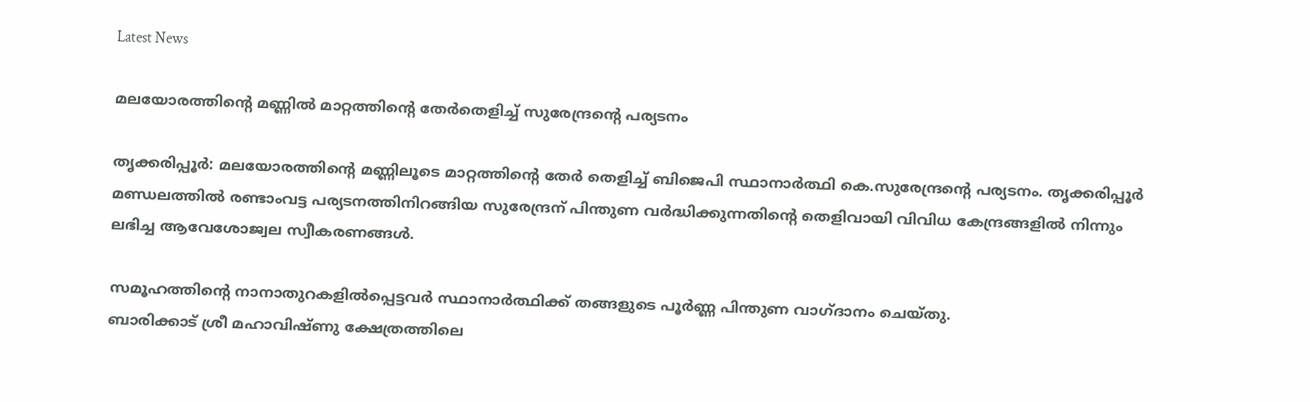Latest News

മലയോരത്തിന്റെ മണ്ണില്‍ മാറ്റത്തിന്റെ തേര്‍തെളിച്ച് സുരേന്ദ്രന്റെ പര്യടനം

തൃക്കരിപ്പൂര്‍: മലയോരത്തിന്റെ മണ്ണിലൂടെ മാറ്റത്തിന്റെ തേര്‍ തെളിച്ച് ബിജെപി സ്ഥാനാര്‍ത്ഥി കെ.സുരേന്ദ്രന്റെ പര്യടനം. തൃക്കരിപ്പൂര്‍ മണ്ഡലത്തില്‍ രണ്ടാംവട്ട പര്യടനത്തിനിറങ്ങിയ സുരേന്ദ്രന് പിന്തുണ വര്‍ദ്ധിക്കുന്നതിന്റെ തെളിവായി വിവിധ കേന്ദ്രങ്ങളില്‍ നിന്നും ലഭിച്ച ആവേശോജ്വല സ്വീകരണങ്ങള്‍.

സമൂഹത്തിന്റെ നാനാതുറകളില്‍പ്പെട്ടവര്‍ സ്ഥാനാര്‍ത്ഥിക്ക് തങ്ങളുടെ പൂര്‍ണ്ണ പിന്തുണ വാഗ്ദാനം ചെയ്തു.
ബാരിക്കാട് ശ്രീ മഹാവിഷ്ണു ക്ഷേത്രത്തിലെ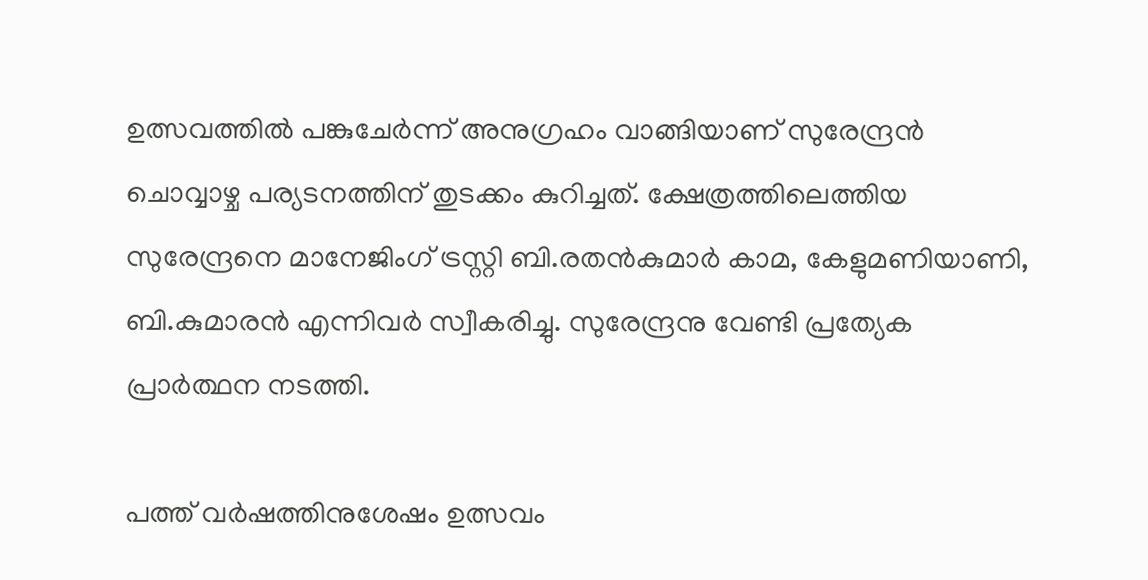ഉത്സവത്തില്‍ പങ്കുചേര്‍ന്ന് അനുഗ്രഹം വാങ്ങിയാണ് സുരേന്ദ്രന്‍ ചൊവ്വാഴ്ച പര്യടനത്തിന് തുടക്കം കുറിച്ചത്. ക്ഷേത്രത്തിലെത്തിയ സുരേന്ദ്രനെ മാനേജിംഗ് ട്രസ്റ്റി ബി.രതന്‍കുമാര്‍ കാമ, കേളുമണിയാണി, ബി.കുമാരന്‍ എന്നിവര്‍ സ്വീകരിച്ചു. സുരേന്ദ്രനു വേണ്ടി പ്രത്യേക പ്രാര്‍ത്ഥന നടത്തി.

പത്ത് വര്‍ഷത്തിനുശേഷം ഉത്സവം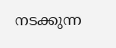നടക്കുന്ന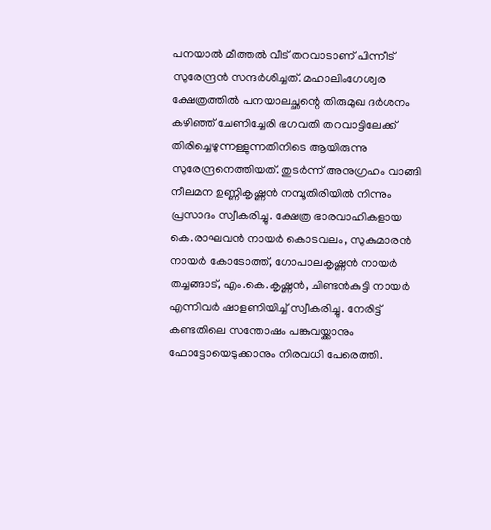പനയാല്‍ മീത്തല്‍ വീട് തറവാടാണ് പിന്നീട് സുരേന്ദ്രന്‍ സന്ദര്‍ശിച്ചത്. മഹാലിംഗേശ്വര ക്ഷേത്രത്തില്‍ പനയാലച്ഛന്റെ തിരുമുഖ ദര്‍ശനം കഴിഞ്ഞ് ചേണിച്ചേരി ഭഗവതി തറവാട്ടിലേക്ക് തിരിച്ചെഴുന്നള്ളുന്നതിനിടെ ആയിരുന്നു സുരേന്ദ്രനെത്തിയത്. തുടര്‍ന്ന് അനുഗ്രഹം വാങ്ങി നീലമന ഉണ്ണികൃഷ്ണന്‍ നമ്പൂതിരിയില്‍ നിന്നും പ്രസാദം സ്വീകരിച്ചു. ക്ഷേത്ര ഭാരവാഹികളായ കെ.രാഘവന്‍ നായര്‍ കൊടവലം, സുകുമാരന്‍ നായര്‍ കോടോത്ത്, ഗോപാലകൃഷ്ണന്‍ നായര്‍ തച്ചങ്ങാട്, എം.കെ.കൃഷ്ണന്‍, ചിണ്ടന്‍കുട്ടി നായര്‍ എന്നിവര്‍ ഷാളണിയിച്ച് സ്വീകരിച്ചു. നേരിട്ട് കണ്ടതിലെ സന്തോഷം പങ്കുവയ്ക്കാനും ഫോട്ടോയെടുക്കാനും നിരവധി പേരെത്തി.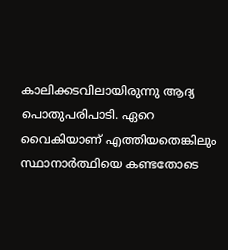കാലിക്കടവിലായിരുന്നു ആദ്യ പൊതുപരിപാടി. ഏറെ വൈകിയാണ് എത്തിയതെങ്കിലും സ്ഥാനാര്‍ത്ഥിയെ കണ്ടതോടെ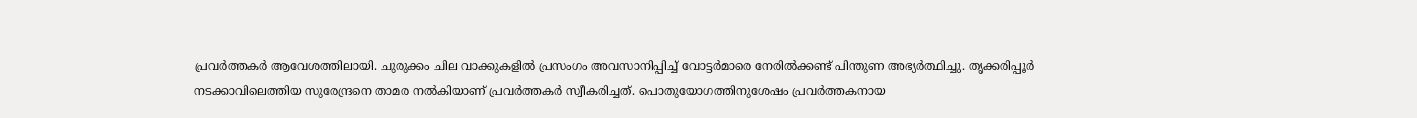പ്രവര്‍ത്തകര്‍ ആവേശത്തിലായി. ചുരുക്കം ചില വാക്കുകളില്‍ പ്രസംഗം അവസാനിപ്പിച്ച് വോട്ടര്‍മാരെ നേരില്‍ക്കണ്ട് പിന്തുണ അഭ്യര്‍ത്ഥിച്ചു. തൃക്കരിപ്പൂര്‍ നടക്കാവിലെത്തിയ സുരേന്ദ്രനെ താമര നല്‍കിയാണ് പ്രവര്‍ത്തകര്‍ സ്വീകരിച്ചത്. പൊതുയോഗത്തിനുശേഷം പ്രവര്‍ത്തകനായ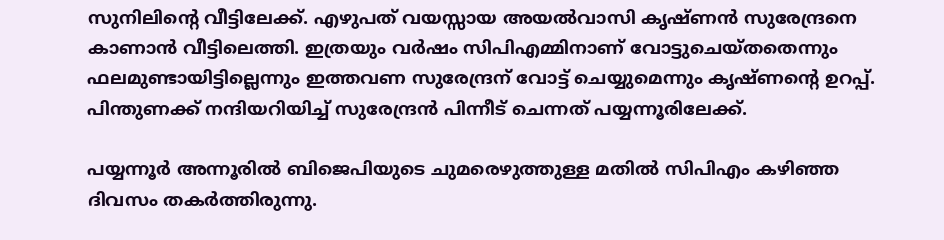സുനിലിന്റെ വീട്ടിലേക്ക്. എഴുപത് വയസ്സായ അയല്‍വാസി കൃഷ്ണന്‍ സുരേന്ദ്രനെ കാണാന്‍ വീട്ടിലെത്തി. ഇത്രയും വര്‍ഷം സിപിഎമ്മിനാണ് വോട്ടുചെയ്തതെന്നും ഫലമുണ്ടായിട്ടില്ലെന്നും ഇത്തവണ സുരേന്ദ്രന് വോട്ട് ചെയ്യുമെന്നും കൃഷ്ണന്റെ ഉറപ്പ്. പിന്തുണക്ക് നന്ദിയറിയിച്ച് സുരേന്ദ്രന്‍ പിന്നീട് ചെന്നത് പയ്യന്നൂരിലേക്ക്.

പയ്യന്നൂര്‍ അന്നൂരില്‍ ബിജെപിയുടെ ചുമരെഴുത്തുള്ള മതില്‍ സിപിഎം കഴിഞ്ഞ ദിവസം തകര്‍ത്തിരുന്നു.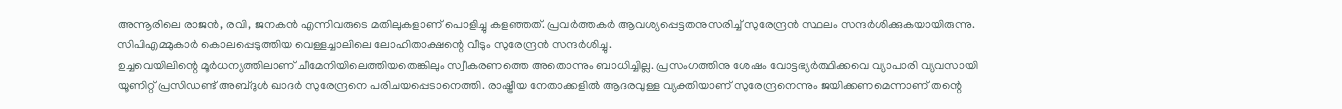അന്നൂരിലെ രാജന്‍, രവി, ജനകന്‍ എന്നിവരുടെ മതിലുകളാണ് പൊളിച്ചു കളഞ്ഞത്. പ്രവര്‍ത്തകര്‍ ആവശ്യപ്പെട്ടതനുസരിച്ച് സുരേന്ദ്രന്‍ സ്ഥലം സന്ദര്‍ശിക്കുകയായിരുന്നു. സിപിഎമ്മുകാര്‍ കൊലപ്പെടുത്തിയ വെള്ളച്ചാലിലെ ലോഹിതാക്ഷന്റെ വീടും സുരേന്ദ്രന്‍ സന്ദര്‍ശിച്ചു.
ഉച്ചവെയിലിന്റെ മൂര്‍ധന്യത്തിലാണ് ചീമേനിയിലെത്തിയതെങ്കിലും സ്വീകരണത്തെ അതൊന്നും ബാധിച്ചില്ല. പ്രസംഗത്തിനു ശേഷം വോട്ടഭ്യര്‍ത്ഥിക്കവെ വ്യാപാരി വ്യവസായി യൂണിറ്റ് പ്രസിഡണ്ട് അബ്ദുള്‍ ഖാദര്‍ സുരേന്ദ്രനെ പരിചയപ്പെടാനെത്തി. രാഷ്ട്രീയ നേതാക്കളില്‍ ആദരവുള്ള വ്യക്തിയാണ് സുരേന്ദ്രനെന്നും ജയിക്കണമെന്നാണ് തന്റെ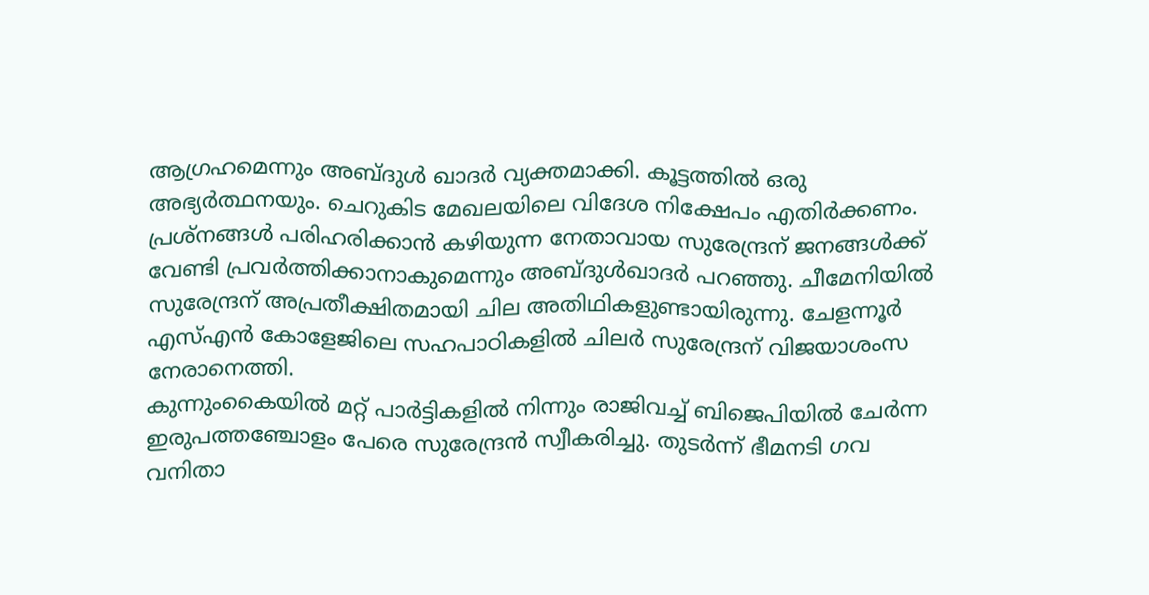ആഗ്രഹമെന്നും അബ്ദുള്‍ ഖാദര്‍ വ്യക്തമാക്കി. കൂട്ടത്തില്‍ ഒരു അഭ്യര്‍ത്ഥനയും. ചെറുകിട മേഖലയിലെ വിദേശ നിക്ഷേപം എതിര്‍ക്കണം. പ്രശ്‌നങ്ങള്‍ പരിഹരിക്കാന്‍ കഴിയുന്ന നേതാവായ സുരേന്ദ്രന് ജനങ്ങള്‍ക്ക് വേണ്ടി പ്രവര്‍ത്തിക്കാനാകുമെന്നും അബ്ദുള്‍ഖാദര്‍ പറഞ്ഞു. ചീമേനിയില്‍ സുരേന്ദ്രന് അപ്രതീക്ഷിതമായി ചില അതിഥികളുണ്ടായിരുന്നു. ചേളന്നൂര്‍ എസ്എന്‍ കോളേജിലെ സഹപാഠികളില്‍ ചിലര്‍ സുരേന്ദ്രന് വിജയാശംസ നേരാനെത്തി.
കുന്നുംകൈയില്‍ മറ്റ് പാര്‍ട്ടികളില്‍ നിന്നും രാജിവച്ച് ബിജെപിയില്‍ ചേര്‍ന്ന ഇരുപത്തഞ്ചോളം പേരെ സുരേന്ദ്രന്‍ സ്വീകരിച്ചു. തുടര്‍ന്ന് ഭീമനടി ഗവ വനിതാ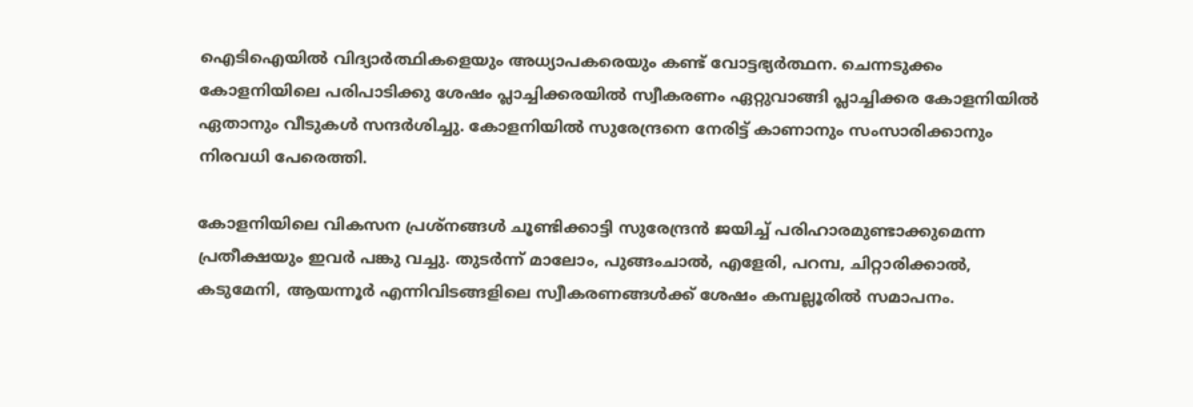ഐടിഐയില്‍ വിദ്യാര്‍ത്ഥികളെയും അധ്യാപകരെയും കണ്ട് വോട്ടഭ്യര്‍ത്ഥന. ചെന്നടുക്കം കോളനിയിലെ പരിപാടിക്കു ശേഷം പ്ലാച്ചിക്കരയില്‍ സ്വീകരണം ഏറ്റുവാങ്ങി പ്ലാച്ചിക്കര കോളനിയില്‍ ഏതാനും വീടുകള്‍ സന്ദര്‍ശിച്ചു. കോളനിയില്‍ സുരേന്ദ്രനെ നേരിട്ട് കാണാനും സംസാരിക്കാനും നിരവധി പേരെത്തി.

കോളനിയിലെ വികസന പ്രശ്‌നങ്ങള്‍ ചൂണ്ടിക്കാട്ടി സുരേന്ദ്രന്‍ ജയിച്ച് പരിഹാരമുണ്ടാക്കുമെന്ന പ്രതീക്ഷയും ഇവര്‍ പങ്കു വച്ചു. തുടര്‍ന്ന് മാലോം, പുങ്ങംചാല്‍, എളേരി, പറമ്പ, ചിറ്റാരിക്കാല്‍, കടുമേനി, ആയന്നൂര്‍ എന്നിവിടങ്ങളിലെ സ്വീകരണങ്ങള്‍ക്ക് ശേഷം കമ്പല്ലൂരില്‍ സമാപനം.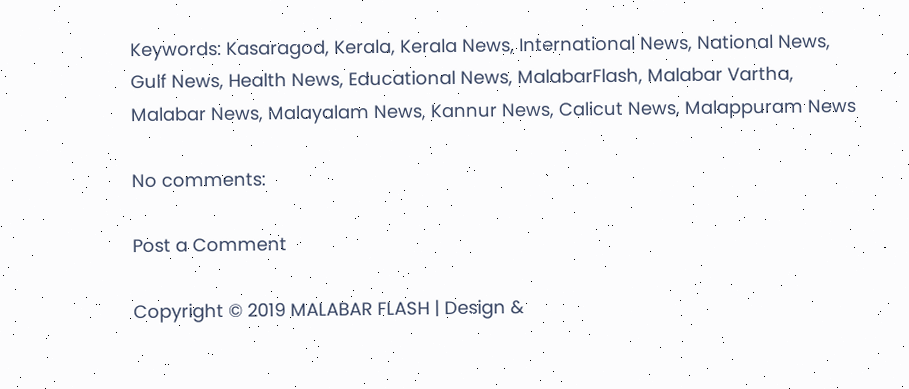Keywords: Kasaragod, Kerala, Kerala News, International News, National News, Gulf News, Health News, Educational News, MalabarFlash, Malabar Vartha, Malabar News, Malayalam News, Kannur News, Calicut News, Malappuram News

No comments:

Post a Comment

Copyright © 2019 MALABAR FLASH | Design &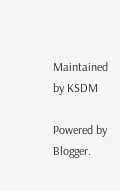Maintained by KSDM

Powered by Blogger.